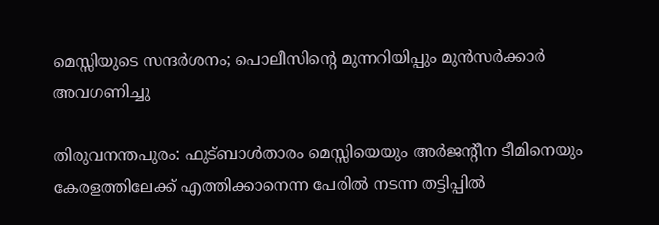മെസ്സിയുടെ സന്ദർശനം; പൊലീസിന്‍റെ മുന്നറിയിപ്പും മുൻസർക്കാർ അവഗണിച്ചു

തിരുവനന്തപുരം: ഫുട്ബാൾതാരം മെസ്സിയെയും അർജന്‍റീന ടീമിനെയും കേരളത്തിലേക്ക് എത്തിക്കാനെന്ന പേരിൽ നടന്ന തട്ടിപ്പിൽ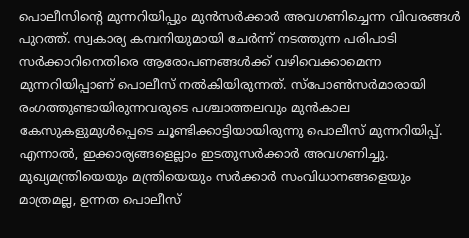പൊലീസിന്‍റെ മുന്നറിയിപ്പും മുൻസർക്കാർ അവഗണിച്ചെന്ന വിവരങ്ങൾ പുറത്ത്. സ്വകാര്യ കമ്പനിയുമായി ചേർന്ന് നടത്തുന്ന പരിപാടി സർക്കാറിനെതിരെ ആരോപണങ്ങൾക്ക് വഴിവെക്കാമെന്ന മുന്നറിയിപ്പാണ് പൊലീസ് നൽകിയിരുന്നത്. സ്പോൺസർമാരായി രംഗത്തുണ്ടായിരുന്നവരുടെ പശ്ചാത്തലവും മുൻകാല കേസുകളുമുൾപ്പെടെ ചൂണ്ടിക്കാട്ടിയായിരുന്നു പൊലീസ് മുന്നറിയിപ്പ്. എന്നാൽ, ഇക്കാര്യങ്ങളെല്ലാം ഇടതുസർക്കാർ അവഗണിച്ചു. മുഖ്യമന്ത്രിയെയും മന്ത്രിയെയും സർക്കാർ സംവിധാനങ്ങളെയും മാത്രമല്ല, ഉന്നത പൊലീസ്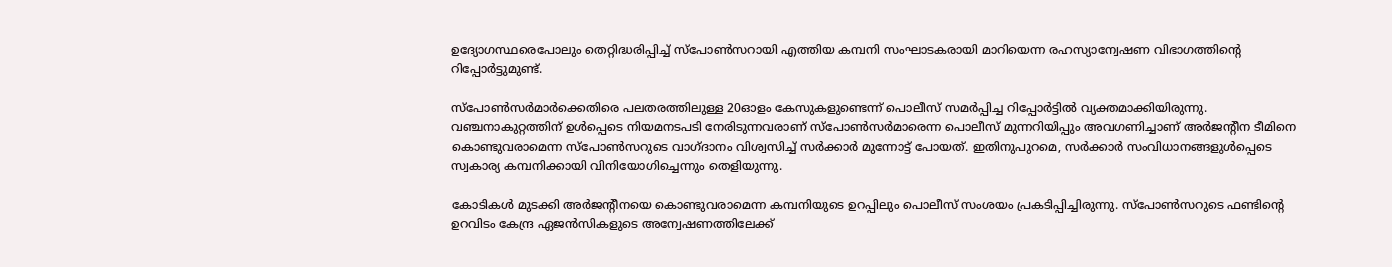ഉദ്യോഗസ്ഥരെപോലും തെറ്റിദ്ധരിപ്പിച്ച് സ്പോൺസറായി എത്തിയ കമ്പനി സംഘാടകരായി മാറിയെന്ന രഹസ്യാന്വേഷണ വിഭാഗത്തിന്‍റെ റിപ്പോർട്ടുമുണ്ട്.

സ്പോൺസർമാർക്കെതിരെ പലതരത്തിലുള്ള 20ഓളം കേസുകളുണ്ടെന്ന് പൊലീസ് സമർപ്പിച്ച റിപ്പോർട്ടിൽ വ്യക്തമാക്കിയിരുന്നു. വഞ്ചനാകുറ്റത്തിന് ഉൾപ്പെടെ നിയമനടപടി നേരിടുന്നവരാണ് സ്പോൺസർമാരെന്ന പൊലീസ് മുന്നറിയിപ്പും അവഗണിച്ചാണ് അർജന്‍റീന ടീമിനെ കൊണ്ടുവരാമെന്ന സ്പോൺസറുടെ വാഗ്ദാനം വിശ്വസിച്ച് സർക്കാർ മുന്നോട്ട് പോയത്. ഇതിനുപുറമെ, സർക്കാർ സംവിധാനങ്ങളുൾപ്പെടെ സ്വകാര്യ കമ്പനിക്കായി വിനിയോഗിച്ചെന്നും തെളിയുന്നു.

കോടികൾ മുടക്കി അ‍ർജന്‍റീനയെ കൊണ്ടുവരാമെന്ന കമ്പനിയുടെ ഉറപ്പിലും പൊലീസ് സംശയം പ്രകടിപ്പിച്ചിരുന്നു. സ്പോൺസറുടെ ഫണ്ടിന്‍റെ ഉറവിടം കേന്ദ്ര ഏജൻസികളുടെ അന്വേഷണത്തിലേക്ക്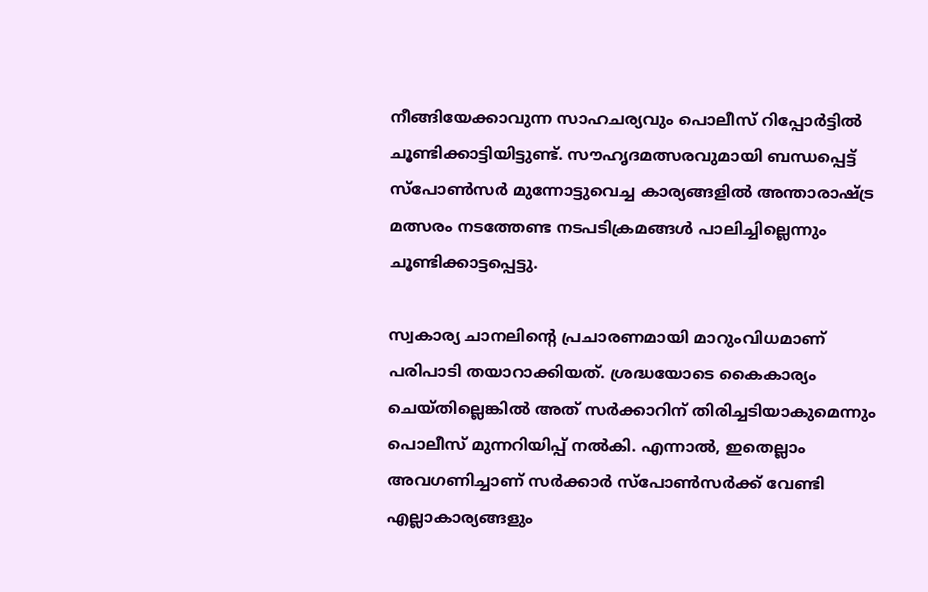നീങ്ങിയേക്കാവുന്ന സാഹചര്യവും പൊലീസ് റിപ്പോർട്ടിൽ ചൂണ്ടിക്കാട്ടിയിട്ടുണ്ട്. സൗഹൃദമത്സരവുമായി ബന്ധപ്പെട്ട് സ്പോൺസർ മുന്നോട്ടുവെച്ച കാര്യങ്ങളിൽ അന്താരാഷ്ട്ര മത്സരം നടത്തേണ്ട നടപടിക്രമങ്ങൾ പാലിച്ചില്ലെന്നും ചൂണ്ടിക്കാട്ടപ്പെട്ടു.

സ്വകാര്യ ചാനലിന്‍റെ പ്രചാരണമായി മാറുംവിധമാണ് പരിപാടി തയാറാക്കിയത്. ശ്രദ്ധയോടെ കൈകാര്യം ചെയ്തില്ലെങ്കിൽ അത് സർക്കാറിന് തിരിച്ചടിയാകുമെന്നും പൊലീസ് മുന്നറിയിപ്പ് നൽകി. എന്നാൽ, ഇതെല്ലാം അവഗണിച്ചാണ് സർക്കാർ സ്പോൺസർക്ക് വേണ്ടി എല്ലാകാര്യങ്ങളും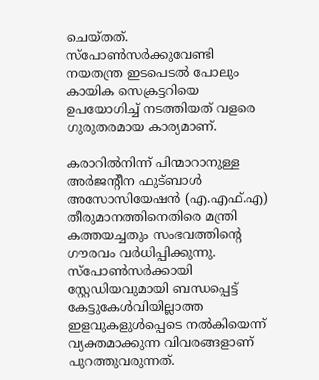ചെയ്തത്. സ്പോൺസർക്കുവേണ്ടി നയതന്ത്ര ഇടപെടൽ പോലും കായിക സെക്രട്ടറിയെ ഉപയോഗിച്ച് നടത്തിയത് വളരെ ഗുരുതരമായ കാര്യമാണ്.

കരാറിൽനിന്ന് പിന്മാറാനുള്ള അർജന്‍റീന ഫുട്ബാൾ അസോസിയേഷൻ (എ.എഫ്.എ) തീരുമാനത്തിനെതിരെ മന്ത്രി കത്തയച്ചതും സംഭവത്തിന്‍റെ ഗൗരവം വർധിപ്പിക്കുന്നു. സ്പോൺസർക്കായി സ്റ്റേഡിയവുമായി ബന്ധപ്പെട്ട് കേട്ടുകേൾവിയില്ലാത്ത ഇളവുകളുൾപ്പെടെ നൽകിയെന്ന് വ്യക്തമാക്കുന്ന വിവരങ്ങളാണ് പുറത്തുവരുന്നത്.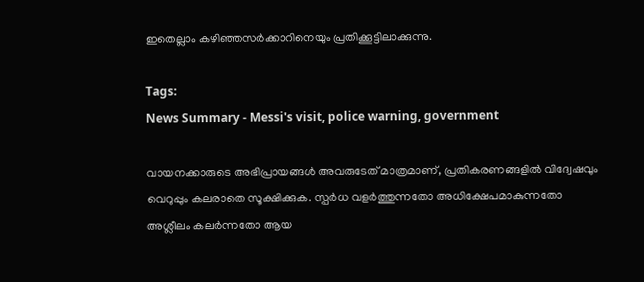ഇതെല്ലാം കഴിഞ്ഞസർക്കാറിനെയും പ്രതിക്കൂട്ടിലാക്കുന്നു.

Tags:
News Summary - Messi's visit, police warning, government

വായനക്കാരുടെ അഭിപ്രായങ്ങള്‍ അവരുടേത് മാത്രമാണ്, പ്രതികരണങ്ങളിൽ വിദ്വേഷവും വെറുപ്പും കലരാതെ സൂക്ഷിക്കുക. സ്പർധ വളർത്തുന്നതോ അധിക്ഷേപമാകുന്നതോ അശ്ലീലം കലർന്നതോ ആയ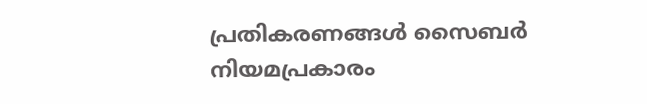പ്രതികരണങ്ങൾ സൈബർ നിയമപ്രകാരം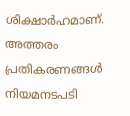ശിക്ഷാർഹമാണ്. അത്തരം പ്രതികരണങ്ങൾ നിയമനടപടി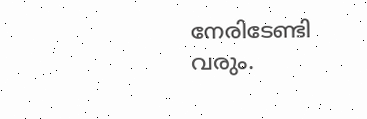നേരിടേണ്ടി വരും.